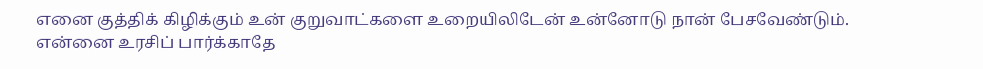எனை குத்திக் கிழிக்கும் உன் குறுவாட்களை உறையிலிடேன் உன்னோடு நான் பேசவேண்டும்.
என்னை உரசிப் பார்க்காதே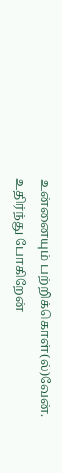உன்னையும் பற்றிக்கொள்(ல்)வேன்.
உதிர்ந்து போகிறேன்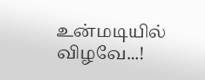உன்மடியில் விழவே...!